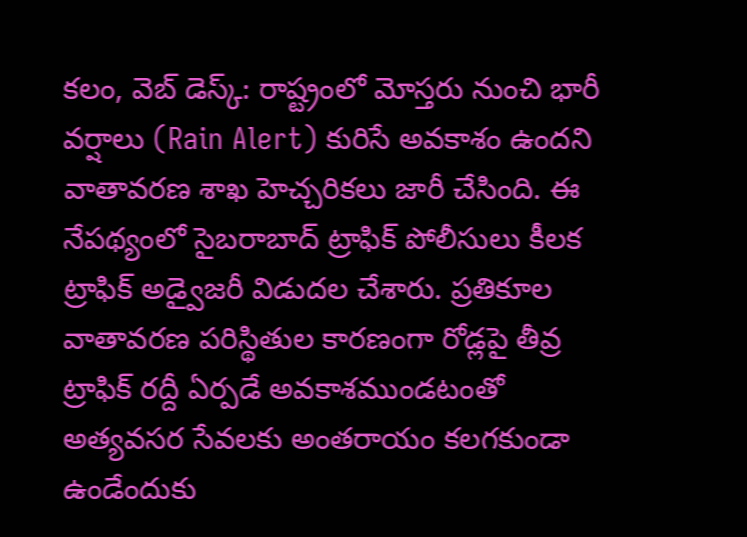కలం, వెబ్ డెస్క్: రాష్ట్రంలో మోస్తరు నుంచి భారీ వర్షాలు (Rain Alert) కురిసే అవకాశం ఉందని వాతావరణ శాఖ హెచ్చరికలు జారీ చేసింది. ఈ నేపథ్యంలో సైబరాబాద్ ట్రాఫిక్ పోలీసులు కీలక ట్రాఫిక్ అడ్వైజరీ విడుదల చేశారు. ప్రతికూల వాతావరణ పరిస్థితుల కారణంగా రోడ్లపై తీవ్ర ట్రాఫిక్ రద్దీ ఏర్పడే అవకాశముండటంతో అత్యవసర సేవలకు అంతరాయం కలగకుండా ఉండేందుకు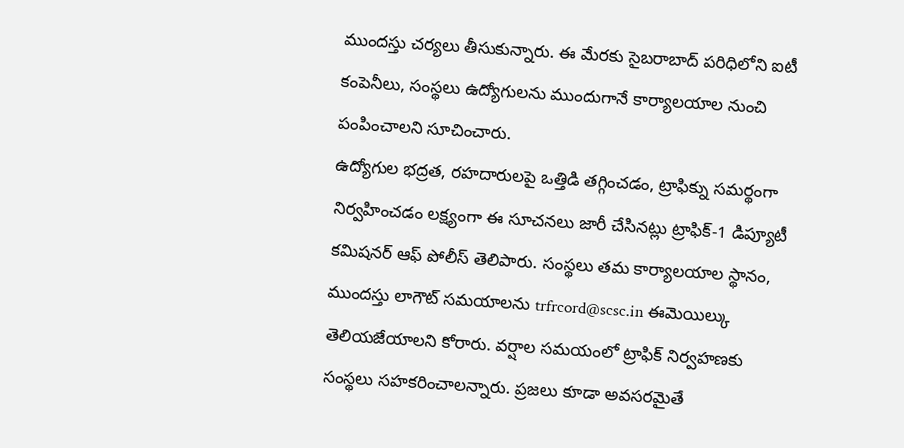ముందస్తు చర్యలు తీసుకున్నారు. ఈ మేరకు సైబరాబాద్ పరిధిలోని ఐటీ కంపెనీలు, సంస్థలు ఉద్యోగులను ముందుగానే కార్యాలయాల నుంచి పంపించాలని సూచించారు.
ఉద్యోగుల భద్రత, రహదారులపై ఒత్తిడి తగ్గించడం, ట్రాఫిక్ను సమర్థంగా నిర్వహించడం లక్ష్యంగా ఈ సూచనలు జారీ చేసినట్లు ట్రాఫిక్-1 డిప్యూటీ కమిషనర్ ఆఫ్ పోలీస్ తెలిపారు. సంస్థలు తమ కార్యాలయాల స్థానం, ముందస్తు లాగౌట్ సమయాలను trfrcord@scsc.in ఈమెయిల్కు తెలియజేయాలని కోరారు. వర్షాల సమయంలో ట్రాఫిక్ నిర్వహణకు సంస్థలు సహకరించాలన్నారు. ప్రజలు కూడా అవసరమైతే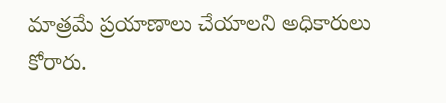మాత్రమే ప్రయాణాలు చేయాలని అధికారులు కోరారు.